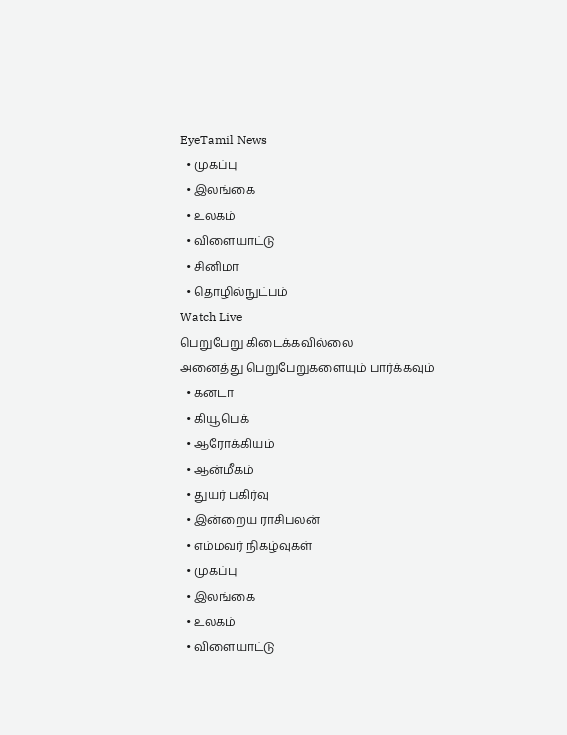EyeTamil News
  • முகப்பு
  • இலங்கை
  • உலகம்
  • விளையாட்டு
  • சினிமா
  • தொழில்நுட்பம்
Watch Live
பெறுபேறு கிடைக்கவில்லை
அனைத்து பெறுபேறுகளையும் பார்க்கவும்
  • கனடா
  • கியூபெக்
  • ஆரோக்கியம்
  • ஆன்மீகம்
  • துயர் பகிர்வு
  • இன்றைய ராசிபலன்
  • எம்மவர் நிகழ்வுகள்
  • முகப்பு
  • இலங்கை
  • உலகம்
  • விளையாட்டு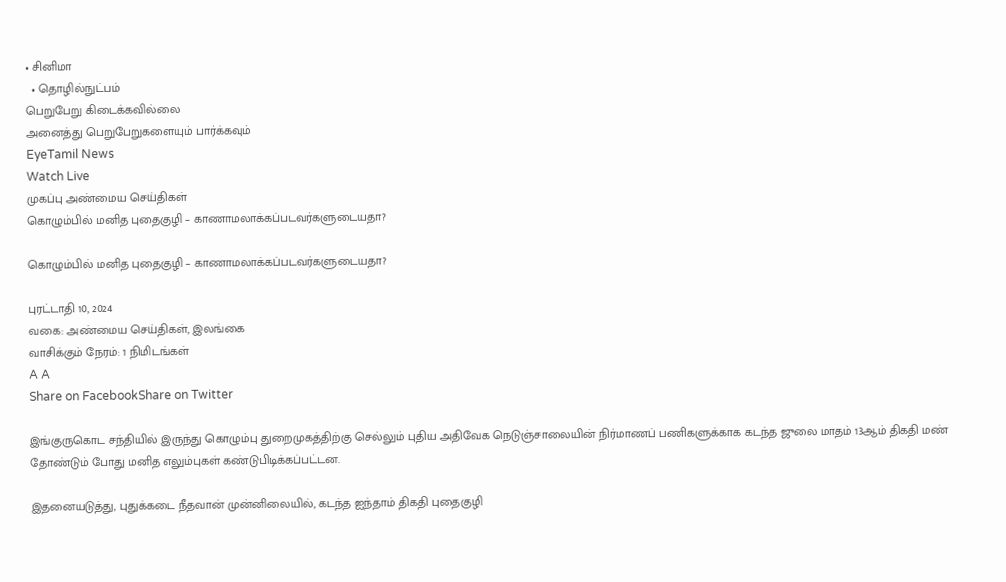• சினிமா
  • தொழில்நுட்பம்
பெறுபேறு கிடைக்கவில்லை
அனைத்து பெறுபேறுகளையும் பார்க்கவும்
EyeTamil News
Watch Live
முகப்பு அண்மைய செய்திகள்
கொழும்பில் மனித புதைகுழி – காணாமலாக்கப்படவர்களுடையதா?

கொழும்பில் மனித புதைகுழி – காணாமலாக்கப்படவர்களுடையதா?

புரட்டாதி 10, 2024
வகை: அண்மைய செய்திகள், இலங்கை
வாசிக்கும் நேரம்: 1 நிமிடங்கள்
A A
Share on FacebookShare on Twitter

இங்குருகொட சந்தியில் இருந்து கொழும்பு துறைமுகத்திற்கு செல்லும் புதிய அதிவேக நெடுஞ்சாலையின் நிர்மாணப் பணிகளுக்காக கடந்த ஜுலை மாதம் 13ஆம் திகதி மண் தோண்டும் போது மனித எலும்புகள் கண்டுபிடிக்கப்பட்டன.

இதனையடுத்து, புதுக்கடை நீதவான் முன்னிலையில், கடந்த ஐந்தாம் திகதி புதைகுழி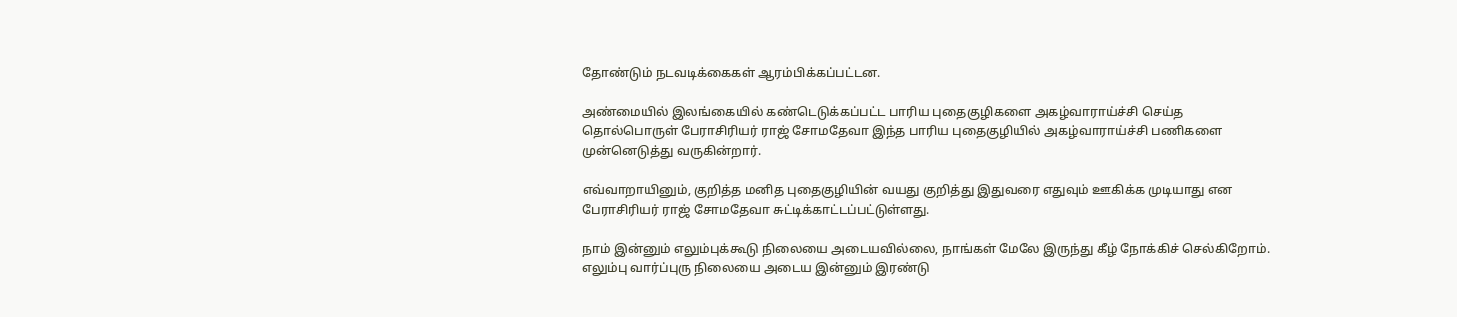தோண்டும் நடவடிக்கைகள் ஆரம்பிக்கப்பட்டன.

அண்மையில் இலங்கையில் கண்டெடுக்கப்பட்ட பாரிய புதைகுழிகளை அகழ்வாராய்ச்சி செய்த தொல்பொருள் பேராசிரியர் ராஜ் சோமதேவா இந்த பாரிய புதைகுழியில் அகழ்வாராய்ச்சி பணிகளை முன்னெடுத்து வருகின்றார்.

எவ்வாறாயினும், குறித்த மனித புதைகுழியின் வயது குறித்து இதுவரை எதுவும் ஊகிக்க முடியாது என பேராசிரியர் ராஜ் சோமதேவா சுட்டிக்காட்டப்பட்டுள்ளது.

நாம் இன்னும் எலும்புக்கூடு நிலையை அடையவில்லை, நாங்கள் மேலே இருந்து கீழ் நோக்கிச் செல்கிறோம். எலும்பு வார்ப்புரு நிலையை அடைய இன்னும் இரண்டு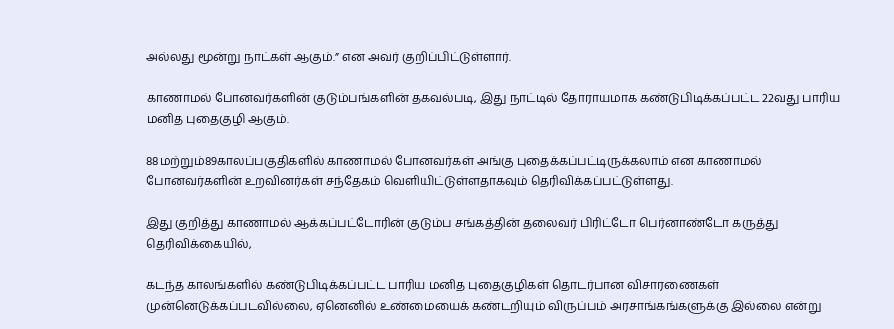அல்லது மூன்று நாட்கள் ஆகும்.” என அவர் குறிப்பிட்டுள்ளார்.

காணாமல் போனவர்களின் குடும்பங்களின் தகவல்படி, இது நாட்டில் தோராயமாக கண்டுபிடிக்கப்பட்ட 22வது பாரிய மனித புதைகுழி ஆகும்.

88மற்றும்89காலப்பகுதிகளில் காணாமல் போனவர்கள் அங்கு புதைக்கப்பட்டிருக்கலாம் என காணாமல் போனவர்களின் உறவினர்கள் சந்தேகம் வெளியிட்டுள்ளதாகவும் தெரிவிக்கப்பட்டுள்ளது.

இது குறித்து காணாமல் ஆக்கப்பட்டோரின் குடும்ப சங்கத்தின் தலைவர் பிரிட்டோ பெர்னாண்டோ கருத்து தெரிவிக்கையில்,

கடந்த காலங்களில் கண்டுபிடிக்கப்பட்ட பாரிய மனித புதைகுழிகள் தொடர்பான விசாரணைகள் முன்னெடுக்கப்படவில்லை, ஏனெனில் உண்மையைக் கண்டறியும் விருப்பம் அரசாங்கங்களுக்கு இல்லை என்று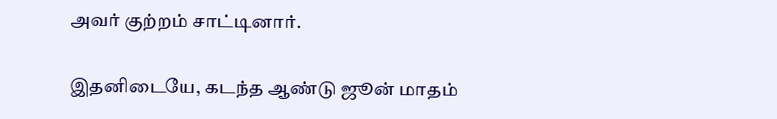அவர் குற்றம் சாட்டினார்.

இதனிடையே, கடந்த ஆண்டு ஜூன் மாதம்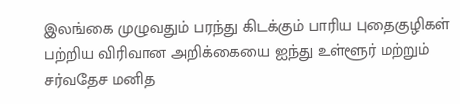இலங்கை முழுவதும் பரந்து கிடக்கும் பாரிய புதைகுழிகள் பற்றிய விரிவான அறிக்கையை ஐந்து உள்ளூர் மற்றும் சர்வதேச மனித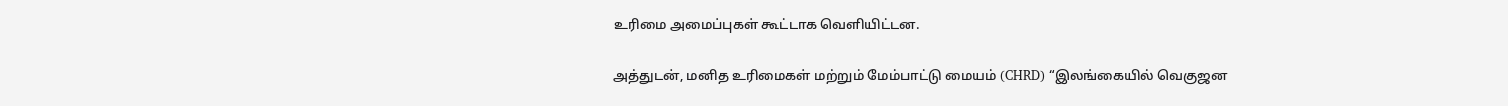உரிமை அமைப்புகள் கூட்டாக வெளியிட்டன.

அத்துடன், மனித உரிமைகள் மற்றும் மேம்பாட்டு மையம் (CHRD) “இலங்கையில் வெகுஜன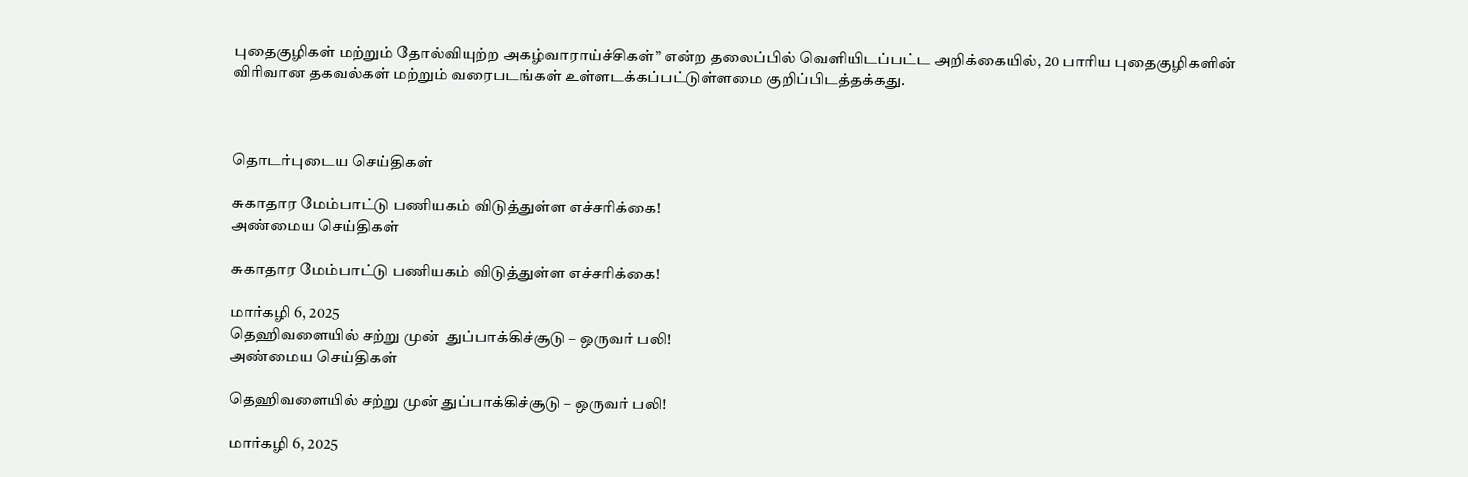புதைகுழிகள் மற்றும் தோல்வியுற்ற அகழ்வாராய்ச்சிகள்” என்ற தலைப்பில் வெளியிடப்பட்ட அறிக்கையில், 20 பாரிய புதைகுழிகளின் விரிவான தகவல்கள் மற்றும் வரைபடங்கள் உள்ளடக்கப்பட்டுள்ளமை குறிப்பிடத்தக்கது.



தொடர்புடைய செய்திகள்

சுகாதார மேம்பாட்டு பணியகம் விடுத்துள்ள எச்சரிக்கை!
அண்மைய செய்திகள்

சுகாதார மேம்பாட்டு பணியகம் விடுத்துள்ள எச்சரிக்கை!

மார்கழி 6, 2025
தெஹிவளையில் சற்று முன்  துப்பாக்கிச்சூடு – ஒருவர் பலி!
அண்மைய செய்திகள்

தெஹிவளையில் சற்று முன் துப்பாக்கிச்சூடு – ஒருவர் பலி!

மார்கழி 6, 2025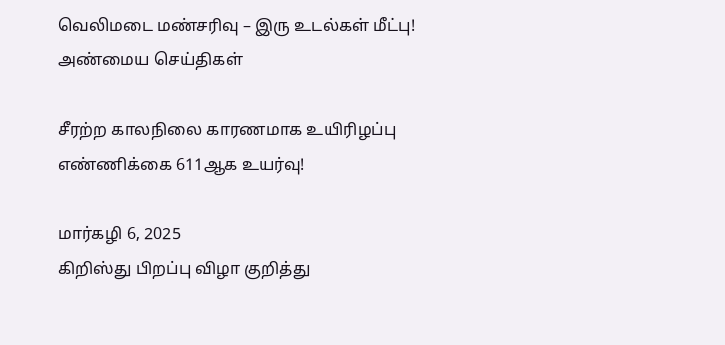வெலிமடை மண்சரிவு – இரு உடல்கள் மீட்பு!
அண்மைய செய்திகள்

சீரற்ற காலநிலை காரணமாக உயிரிழப்பு எண்ணிக்கை 611ஆக உயர்வு!

மார்கழி 6, 2025
கிறிஸ்து பிறப்பு விழா குறித்து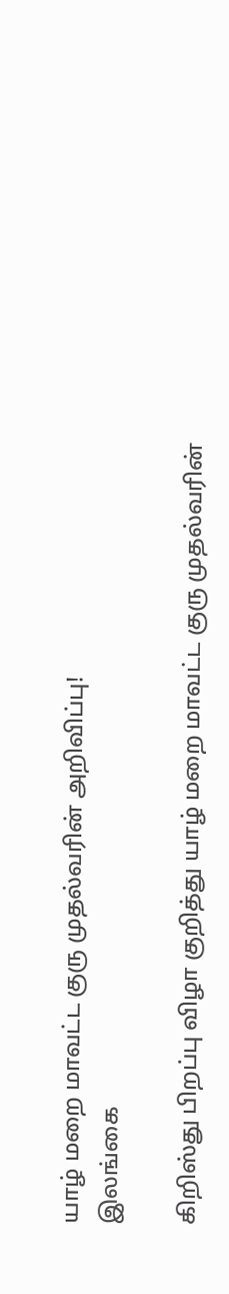யாழ் மறை மாவட்ட குரு முதல்வரின் அறிவிப்பு!
இலங்கை

கிறிஸ்து பிறப்பு விழா குறித்து யாழ் மறை மாவட்ட குரு முதல்வரின்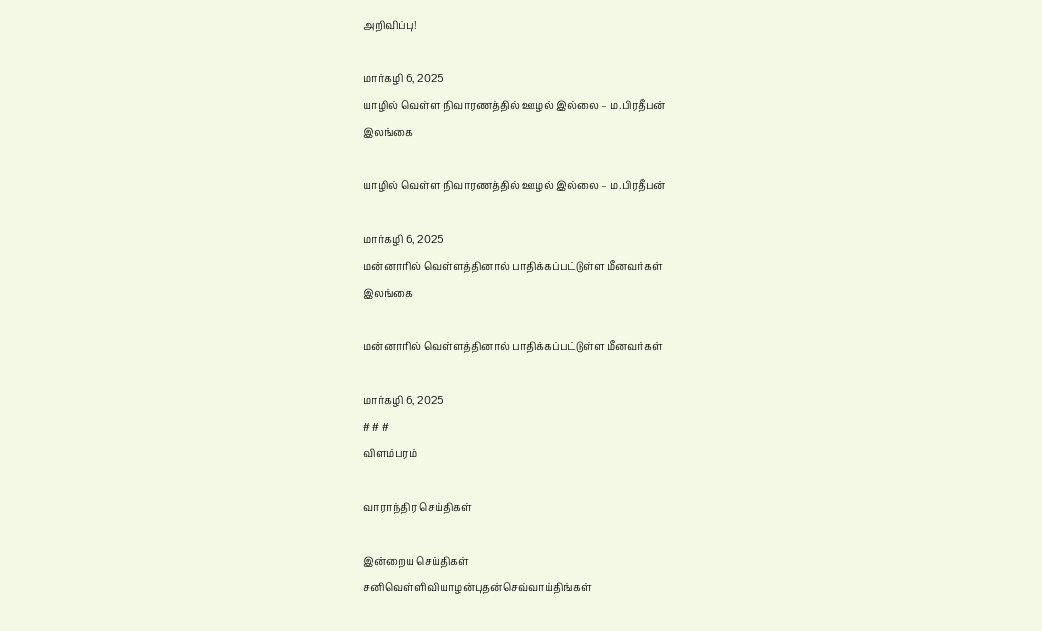அறிவிப்பு!

மார்கழி 6, 2025
யாழில் வெள்ள நிவாரணத்தில் ஊழல் இல்லை – ம.பிரதீபன்
இலங்கை

யாழில் வெள்ள நிவாரணத்தில் ஊழல் இல்லை – ம.பிரதீபன்

மார்கழி 6, 2025
மன்னாரில் வெள்ளத்தினால் பாதிக்கப்பட்டுள்ள மீனவர்கள்
இலங்கை

மன்னாரில் வெள்ளத்தினால் பாதிக்கப்பட்டுள்ள மீனவர்கள்

மார்கழி 6, 2025
# # #
விளம்பரம்

வாராந்திர செய்திகள்

இன்றைய செய்திகள்
சனிவெள்ளிவியாழன்புதன்செவ்வாய்திங்கள்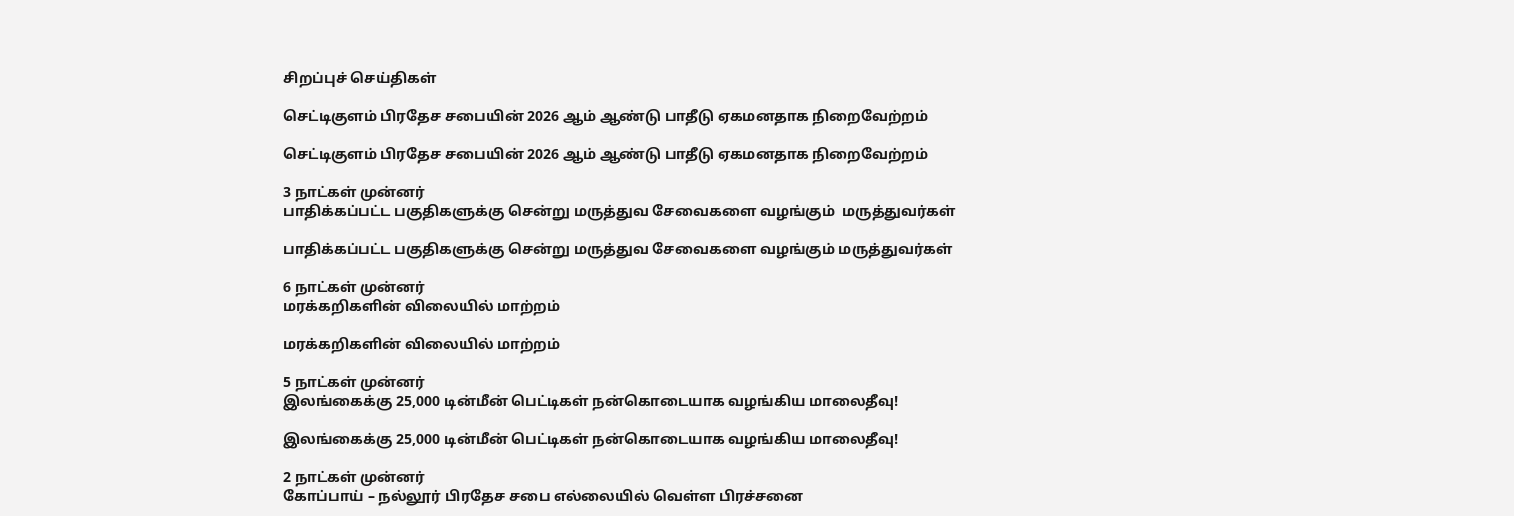சிறப்புச் செய்திகள்

செட்டிகுளம் பிரதேச சபையின் 2026 ஆம் ஆண்டு பாதீடு ஏகமனதாக நிறைவேற்றம்

செட்டிகுளம் பிரதேச சபையின் 2026 ஆம் ஆண்டு பாதீடு ஏகமனதாக நிறைவேற்றம்

3 நாட்கள் முன்னர்
பாதிக்கப்பட்ட பகுதிகளுக்கு சென்று மருத்துவ சேவைகளை வழங்கும்  மருத்துவர்கள்

பாதிக்கப்பட்ட பகுதிகளுக்கு சென்று மருத்துவ சேவைகளை வழங்கும் மருத்துவர்கள்

6 நாட்கள் முன்னர்
மரக்கறிகளின் விலையில் மாற்றம்

மரக்கறிகளின் விலையில் மாற்றம்

5 நாட்கள் முன்னர்
இலங்கைக்கு 25,000 டின்மீன் பெட்டிகள் நன்கொடையாக வழங்கிய மாலைதீவு!

இலங்கைக்கு 25,000 டின்மீன் பெட்டிகள் நன்கொடையாக வழங்கிய மாலைதீவு!

2 நாட்கள் முன்னர்
கோப்பாய் – நல்லூர் பிரதேச சபை எல்லையில் வெள்ள பிரச்சனை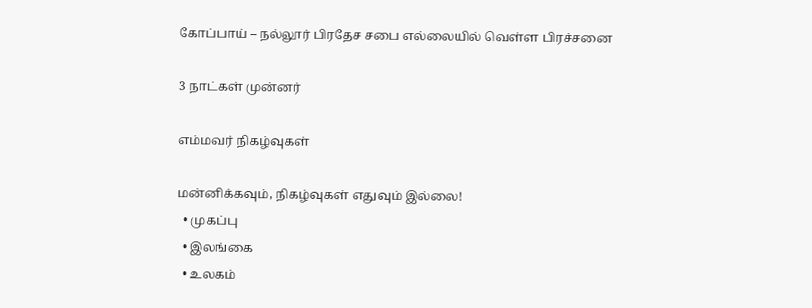கோப்பாய் – நல்லூர் பிரதேச சபை எல்லையில் வெள்ள பிரச்சனை

3 நாட்கள் முன்னர்

எம்மவர் நிகழ்வுகள்

மன்னிக்கவும், நிகழ்வுகள் எதுவும் இல்லை!
  • முகப்பு
  • இலங்கை
  • உலகம்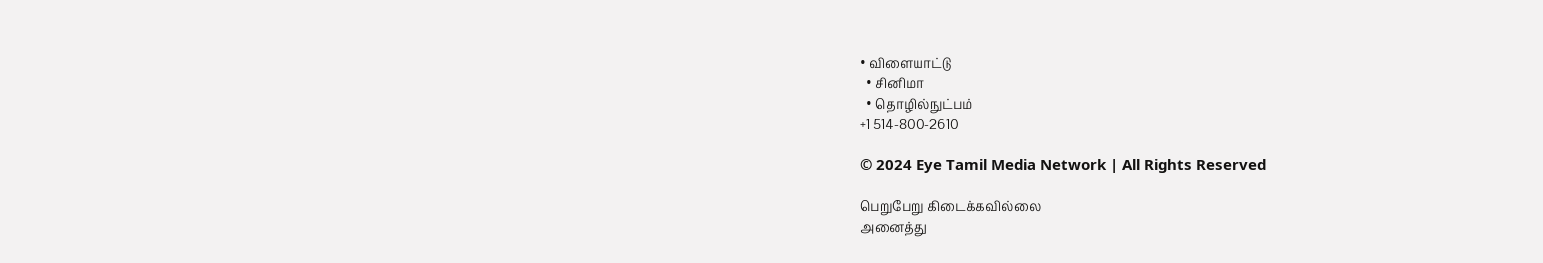• விளையாட்டு
  • சினிமா
  • தொழில்நுட்பம்
+1 514-800-2610

© 2024 Eye Tamil Media Network | All Rights Reserved

பெறுபேறு கிடைக்கவில்லை
அனைத்து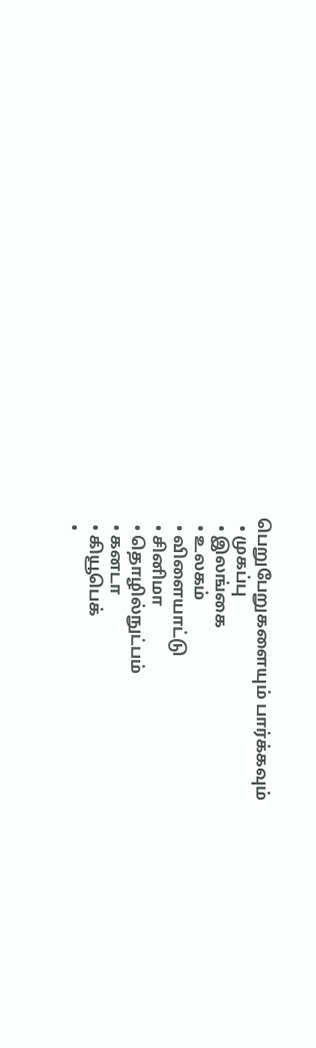பெறுபேறுகளையும் பார்க்கவும்
  • முகப்பு
  • இலங்கை
  • உலகம்
  • விளையாட்டு
  • சினிமா
  • தொழில்நுட்பம்
  • கனடா
  • கியூபெக்
  •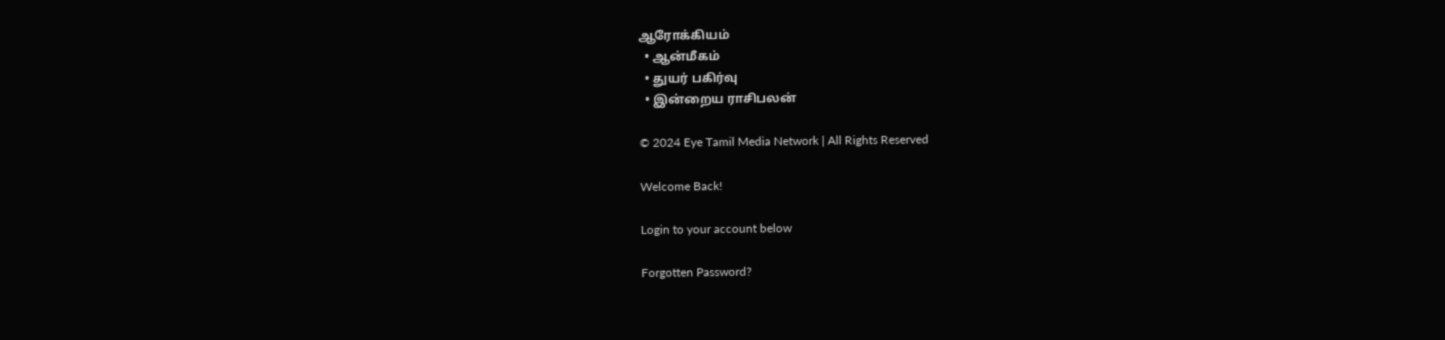ஆரோக்கியம்
  • ஆன்மீகம்
  • துயர் பகிர்வு
  • இன்றைய ராசிபலன்

© 2024 Eye Tamil Media Network | All Rights Reserved

Welcome Back!

Login to your account below

Forgotten Password?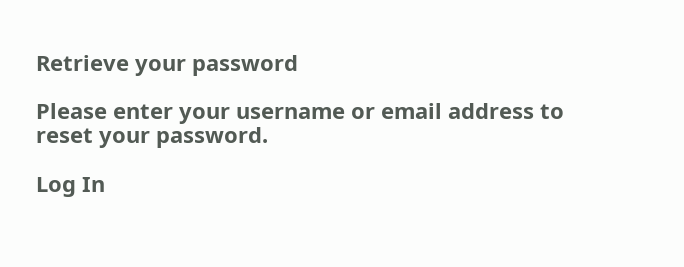Retrieve your password

Please enter your username or email address to reset your password.

Log In